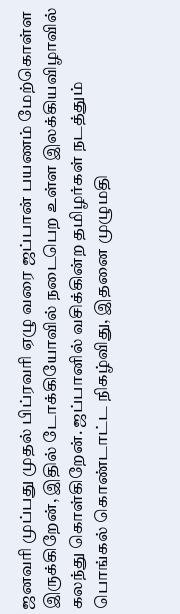ஜனவரி முப்பது முதல் பிப்ரவரி ஏழு வரை ஜப்பான் பயணம் மேற்கொள்ள இருக்கிறேன், இதில் டோக்கியோவில் நடைபெற உள்ள இலக்கியவிழாவில் கலந்து கொள்கிறேன். ஜப்பானில் வசிக்கின்ற தமிழர்கள் நடத்தும் பொங்கல் கொண்டாட்ட நிகழ்விது, இதனை முழுமதி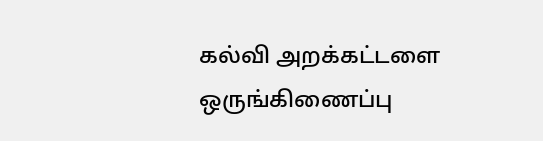கல்வி அறக்கட்டளை ஒருங்கிணைப்பு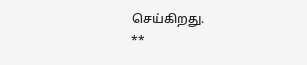செய்கிறது.
**